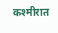कश्मीरात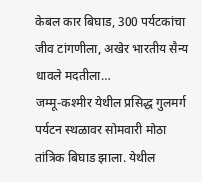केबल कार बिघाड, 300 पर्यटकांचा जीव टांगणीला, अखेर भारतीय सैन्य धावले मदतीला…
जम्मू-कश्मीर येथील प्रसिद्ध गुलमर्ग पर्यटन स्थळावर सोमवारी मोठा तांत्रिक बिघाड झाला. येथील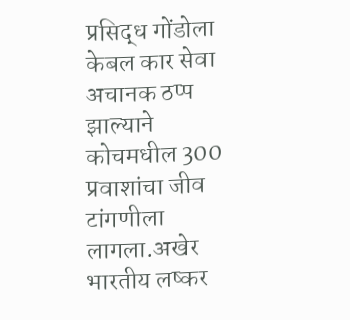प्रसिद्ध गोंडोला केबल कार सेवा अचानक ठप्प झाल्याने कोचमधील 300 प्रवाशांचा जीव टांगणीला लागला.अखेर भारतीय लष्कर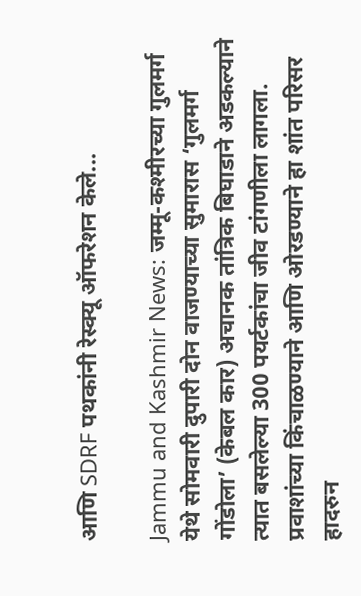आणि SDRF पथकांनी रेस्क्यू ऑफरेशन केले...

Jammu and Kashmir News: जम्मू-कश्मीरच्या गुलमर्ग येथे सोमवारी दुपारी दोन वाजण्याच्या सुमारास ‘गुलमर्ग गोंडोला’ (केबल कार) अचानक तांत्रिक बिघाडाने अडकल्याने त्यात बसलेल्या 300 पयर्टकांचा जीव टांगणीला लागला. प्रवाशांच्या किंचाळण्याने आणि ओरडण्याने हा शांत परिसर हादरुन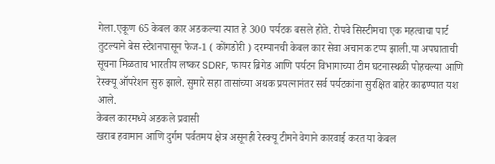गेला.एकूण 65 केबल कार अडकल्या त्यात हे 300 पर्यटक बसले होते. रोपवे सिस्टीमचा एक महत्वाचा पार्ट तुटल्याने बेस स्टेशनपासून फेज-1 ( कोंगडोरी ) दरम्यानची केबल कार सेवा अचानक टप्प झाली.या अपघाताची सूचना मिळताच भारतीय लष्कर SDRF, फायर ब्रिगेड आणि पर्यटन विभागाच्या टीम घटनास्थळी पोहचल्या आणि रेस्क्यू ऑपरेशन सुरु झाले. सुमारे सहा तासांच्या अथक प्रयत्नानंतर सर्व पर्यटकांना सुरक्षित बाहेर काढण्यात यश आले.
केबल कारमध्ये अडकले प्रवासी
खराब हवामान आणि दुर्गम पर्वतमय क्षेत्र असूनही रेस्क्यू टीमने वेगाने कारवाई करत या केबल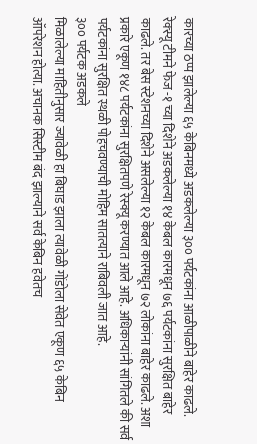कारच्या ठप्प झालेल्या ६५ केबिनमध्ये अडकलेल्या ३०० पर्यटकांना आळीपाळीने बाहेर काढले. रेक्स्यू टीमने फेज -१ च्या दिशेने अडकलेल्या १४ केबल कारमधून ७६ पर्यटकांना सुरक्षित बाहेर काढले. तर बेस स्टेशनच्या दिशेने असलेल्या १२ केबल कारमधून ७२ लोकांना बाहेर काढले. अशा प्रकारे एकूण १४८ पर्यटकांना सुरक्षितपणे रेस्क्यू करण्यात आले आहे. अधिकाऱ्यांनी सांगितले की सर्व पर्यटकांना सुरक्षित स्थळी पोहचवण्याची मोहिम सातत्याने राबिवली जात आहे.
३०० पर्यटक अडकले
मिळालेल्या माहितीनुसार ज्यावेळी हा बिघाड झाला त्यावेळी गोंडोला सेवेत एकूण ६५ केबिन ऑपरेशन होत्या. अचानक सिस्टीम बंद झाल्याने सर्व केबिन हवेतच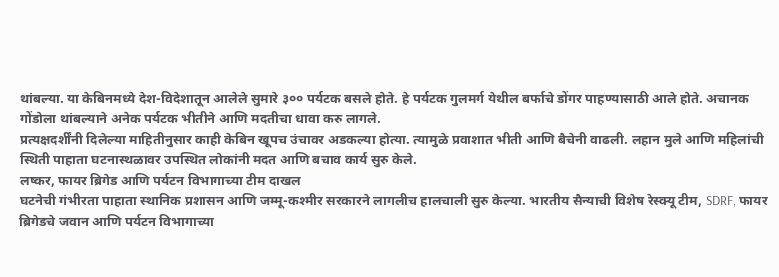थांबल्या. या केबिनमध्ये देश-विदेशातून आलेले सुमारे ३०० पर्यटक बसले होते. हे पर्यटक गुलमर्ग येथील बर्फाचे डोंगर पाहण्यासाठी आले होते. अचानक गोंडोला थांबल्याने अनेक पर्यटक भीतीने आणि मदतीचा धावा करु लागले.
प्रत्यक्षदर्शींनी दिलेल्या माहितीनुसार काही केबिन खूपच उंचावर अडकल्या होत्या. त्यामुळे प्रवाशात भीती आणि बैचेनी वाढली. लहान मुले आणि महिलांची स्थिती पाहाता घटनास्थळावर उपस्थित लोकांनी मदत आणि बचाव कार्य सुरु केले.
लष्कर, फायर ब्रिगेड आणि पर्यटन विभागाच्या टीम दाखल
घटनेची गंभीरता पाहाता स्थानिक प्रशासन आणि जम्मू-कश्मीर सरकारने लागलीच हालचाली सुरु केल्या. भारतीय सैन्याची विशेष रेस्क्यू टीम, SDRF, फायर ब्रिगेडचे जवान आणि पर्यटन विभागाच्या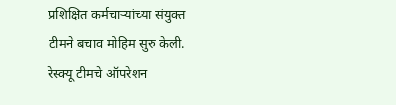प्रशिक्षित कर्मचाऱ्यांच्या संयुक्त टीमने बचाव मोहिम सुरु केली. रेस्क्यू टीमचे ऑपरेशन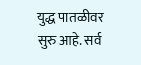युद्ध पातळीवर सुरु आहे. सर्व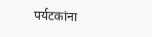पर्यटकांना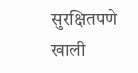सुरक्षितपणे खाली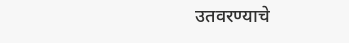उतवरण्याचे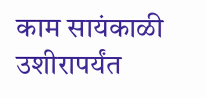काम सायंकाळी उशीरापर्यंत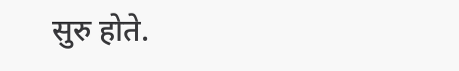सुरु होते.